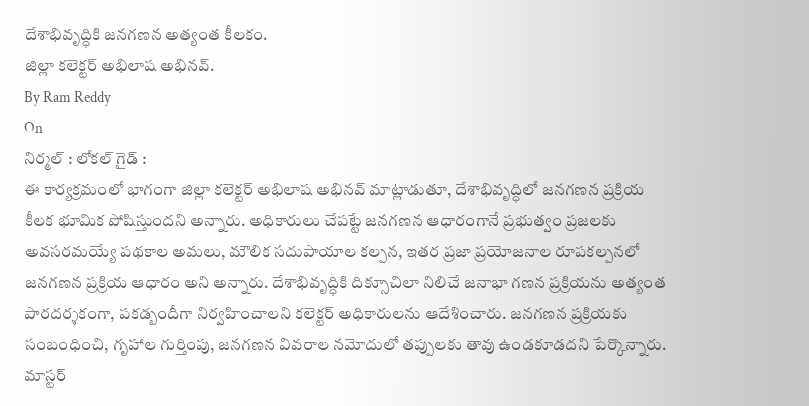దేశాభివృద్ధికి జనగణన అత్యంత కీలకం.
జిల్లా కలెక్టర్ అభిలాష అభినవ్.
By Ram Reddy
On
నిర్మల్ : లోకల్ గైడ్ :
ఈ కార్యక్రమంలో భాగంగా జిల్లా కలెక్టర్ అభిలాష అభినవ్ మాట్లాడుతూ, దేశాభివృద్ధిలో జనగణన ప్రక్రియ కీలక భూమిక పోషిస్తుందని అన్నారు. అధికారులు చేపట్టే జనగణన ఆధారంగానే ప్రభుత్వం ప్రజలకు అవసరమయ్యే పథకాల అమలు, మౌలిక సదుపాయాల కల్పన, ఇతర ప్రజా ప్రయోజనాల రూపకల్పనలో జనగణన ప్రక్రియ ఆధారం అని అన్నారు. దేశాభివృద్ధికి దిక్సూచిలా నిలిచే జనాభా గణన ప్రక్రియను అత్యంత పారదర్శకంగా, పకడ్బందీగా నిర్వహించాలని కలెక్టర్ అధికారులను ఆదేశించారు. జనగణన ప్రక్రియకు సంబంధించి, గృహాల గుర్తింపు, జనగణన వివరాల నమోదులో తప్పులకు తావు ఉండకూడదని పేర్కొన్నారు. మాస్టర్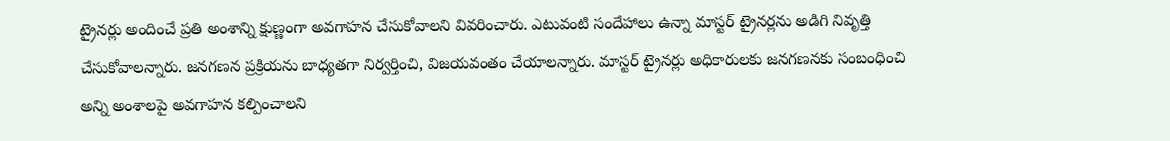ట్రైనర్లు అందించే ప్రతి అంశాన్ని క్షుణ్ణంగా అవగాహన చేసుకోవాలని వివరించారు. ఎటువంటి సందేహాలు ఉన్నా మాస్టర్ ట్రైనర్లను అడిగి నివృత్తి చేసుకోవాలన్నారు. జనగణన ప్రక్రియను బాధ్యతగా నిర్వర్తించి, విజయవంతం చేయాలన్నారు. మాస్టర్ ట్రైనర్లు అధికారులకు జనగణనకు సంబంధించి అన్ని అంశాలపై అవగాహన కల్పించాలని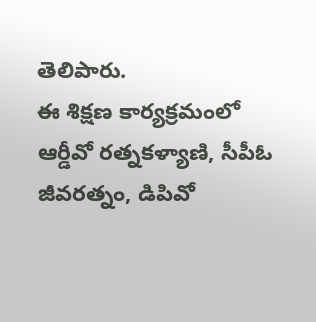తెలిపారు.
ఈ శిక్షణ కార్యక్రమంలో ఆర్డీవో రత్నకళ్యాణి, సీపీఓ జీవరత్నం, డిపివో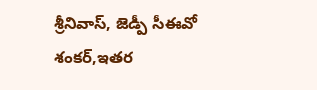శ్రీనివాస్, జెడ్పీ సీఈవో శంకర్,ఇతర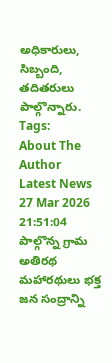అధికారులు, సిబ్బంది, తదితరులు పాల్గొన్నారు.
Tags:
About The Author
Latest News
27 Mar 2026 21:51:04
పాల్గొన్న గ్రామ అతిరథ మహారథులు భక్త జన సంద్రాన్ని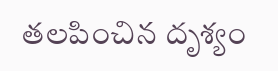తలపించిన దృశ్యం